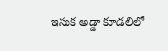ఇసుక అడ్డా కూడలిలో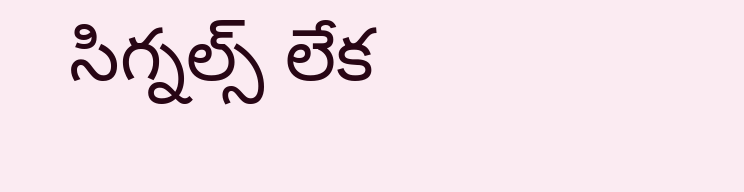సిగ్నల్స్ లేక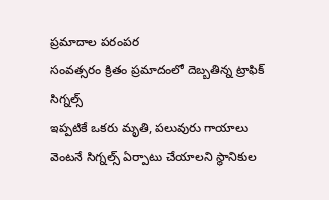ప్రమాదాల పరంపర
సంవత్సరం క్రితం ప్రమాదంలో దెబ్బతిన్న ట్రాఫిక్ సిగ్నల్స్
ఇప్పటికే ఒకరు మృతి, పలువురు గాయాలు
వెంటనే సిగ్నల్స్ ఏర్పాటు చేయాలని స్థానికుల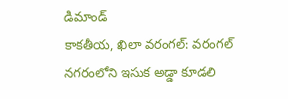డిమాండ్
కాకతీయ, ఖిలా వరంగల్: వరంగల్ నగరంలోని ఇసుక అడ్డా కూడలి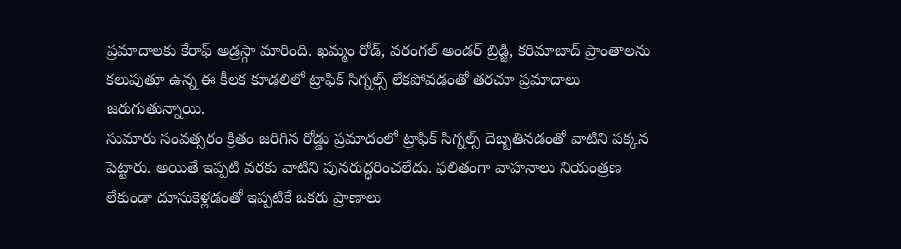ప్రమాదాలకు కేరాఫ్ అడ్రస్గా మారింది. ఖమ్మం రోడ్, వరంగల్ అండర్ బ్రిడ్జి, కరిమాబాద్ ప్రాంతాలను కలుపుతూ ఉన్న ఈ కీలక కూడలిలో ట్రాఫిక్ సిగ్నల్స్ లేకపోవడంతో తరచూ ప్రమాదాలు జరుగుతున్నాయి.
సుమారు సంవత్సరం క్రితం జరిగిన రోడ్డు ప్రమాదంలో ట్రాఫిక్ సిగ్నల్స్ దెబ్బతినడంతో వాటిని పక్కన పెట్టారు. అయితే ఇప్పటి వరకు వాటిని పునరుద్ధరించలేదు. ఫలితంగా వాహనాలు నియంత్రణ లేకుండా దూసుకెళ్లడంతో ఇప్పటికే ఒకరు ప్రాణాలు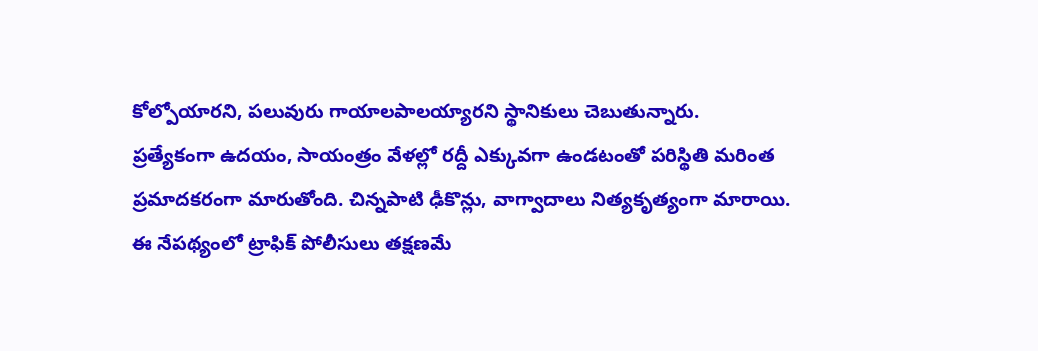కోల్పోయారని, పలువురు గాయాలపాలయ్యారని స్థానికులు చెబుతున్నారు.
ప్రత్యేకంగా ఉదయం, సాయంత్రం వేళల్లో రద్దీ ఎక్కువగా ఉండటంతో పరిస్థితి మరింత ప్రమాదకరంగా మారుతోంది. చిన్నపాటి ఢీకొన్లు, వాగ్వాదాలు నిత్యకృత్యంగా మారాయి.
ఈ నేపథ్యంలో ట్రాఫిక్ పోలీసులు తక్షణమే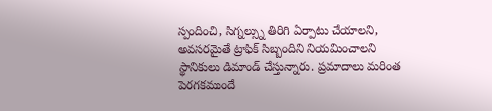స్పందించి, సిగ్నల్స్ను తిరిగి ఏర్పాటు చేయాలని, అవసరమైతే ట్రాఫిక్ సిబ్బందిని నియమించాలని స్థానికులు డిమాండ్ చేస్తున్నారు. ప్రమాదాలు మరింత పెరగకముందే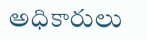అధికారులు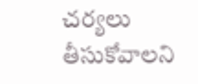చర్యలు తీసుకోవాలని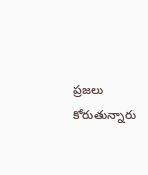ప్రజలు కోరుతున్నారు